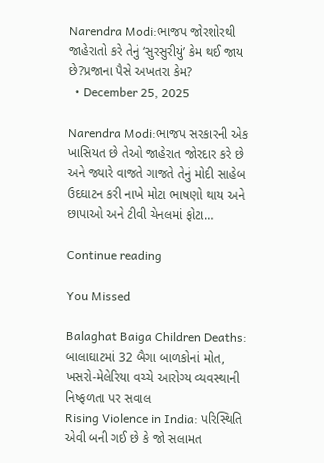Narendra Modi:ભાજપ જોરશોરથી જાહેરાતો કરે તેનું ‘સુરસુરીયું’ કેમ થઈ જાય છે?પ્રજાના પૈસે અખતરા કેમ?
  • December 25, 2025

Narendra Modi:ભાજપ સરકારની એક ખાસિયત છે તેઓ જાહેરાત જોરદાર કરે છે અને જ્યારે વાજતે ગાજતે તેનું મોદી સાહેબ ઉદઘાટન કરી નાખે મોટા ભાષણો થાય અને છાપાઓ અને ટીવી ચેનલમાં ફોટા…

Continue reading

You Missed

Balaghat Baiga Children Deaths: બાલાઘાટમાં 32 બૈગા બાળકોનાં મોત, ખસરો-મેલેરિયા વચ્ચે આરોગ્ય વ્યવસ્થાની નિષ્ફળતા પર સવાલ
Rising Violence in India: પરિસ્થિતિ એવી બની ગઈ છે કે જો સલામત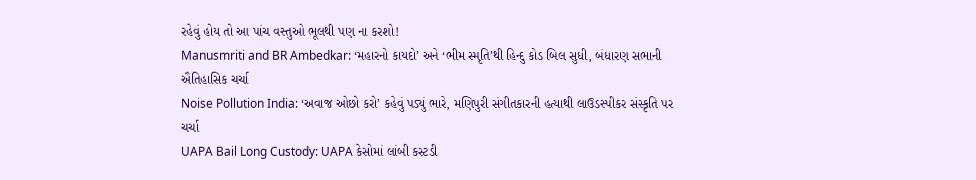રહેવું હોય તો આ પાંચ વસ્તુઓ ભૂલથી પણ ના કરશો!
Manusmriti and BR Ambedkar: ‘મહારનો કાયદો’ અને ‘ભીમ સ્મૃતિ’થી હિન્દુ કોડ બિલ સુધી, બંધારણ સભાની ઐતિહાસિક ચર્ચા
Noise Pollution India: ‘અવાજ ઓછો કરો’ કહેવું પડ્યું ભારે, મણિપુરી સંગીતકારની હત્યાથી લાઉડસ્પીકર સંસ્કૃતિ પર ચર્ચા
UAPA Bail Long Custody: UAPA કેસોમાં લાંબી કસ્ટડી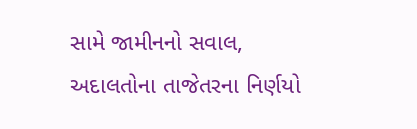સામે જામીનનો સવાલ, અદાલતોના તાજેતરના નિર્ણયો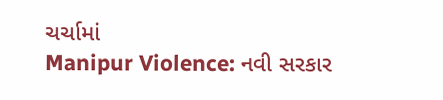ચર્ચામાં
Manipur Violence: નવી સરકાર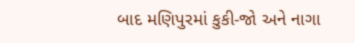બાદ મણિપુરમાં કુકી-જો અને નાગા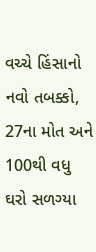વચ્ચે હિંસાનો નવો તબક્કો, 27ના મોત અને 100થી વધુ ઘરો સળગ્યા